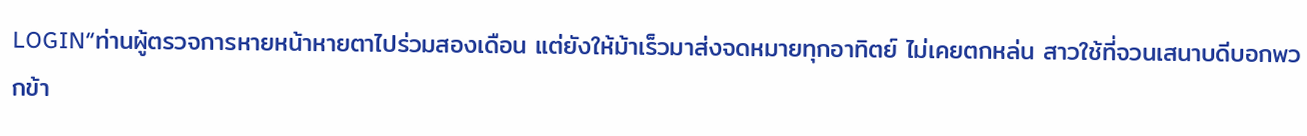LOGIN“ท่านผู้ตรวจการหายหน้าหายตาไปร่วมสองเดือน แต่ยังให้ม้าเร็วมาส่งจดหมายทุกอาทิตย์ ไม่เคยตกหล่น สาวใช้ที่จวนเสนาบดีบอกพวกข้า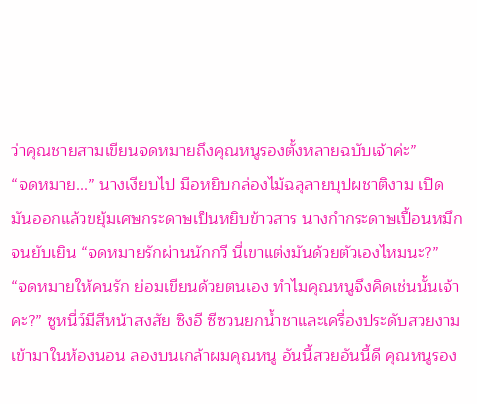ว่าคุณชายสามเขียนจดหมายถึงคุณหนูรองตั้งหลายฉบับเจ้าค่ะ”
“จดหมาย...” นางเงียบไป มือหยิบกล่องไม้ฉลุลายบุปผชาติงาม เปิดมันออกแล้วขยุ้มเศษกระดาษเป็นหยิบข้าวสาร นางกำกระดาษเปื้อนหมึกจนยับเยิน “จดหมายรักผ่านนักกวี นี่เขาแต่งมันด้วยตัวเองไหมนะ?”
“จดหมายให้คนรัก ย่อมเขียนด้วยตนเอง ทำไมคุณหนูจึงคิดเช่นนั้นเจ้าคะ?” ซูหนี่ว์มีสีหน้าสงสัย ซิงอี ซีซวนยกน้ำชาและเครื่องประดับสวยงามเข้ามาในห้องนอน ลองบนเกล้าผมคุณหนู อันนี้สวยอันนี้ดี คุณหนูรอง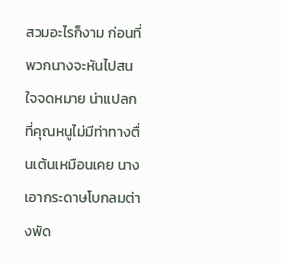สวมอะไรก็งาม ก่อนที่พวกนางจะหันไปสนใจจดหมาย น่าแปลกที่คุณหนูไม่มีท่าทางตื่นเต้นเหมือนเคย นางเอากระดาษโบกลมต่างพัด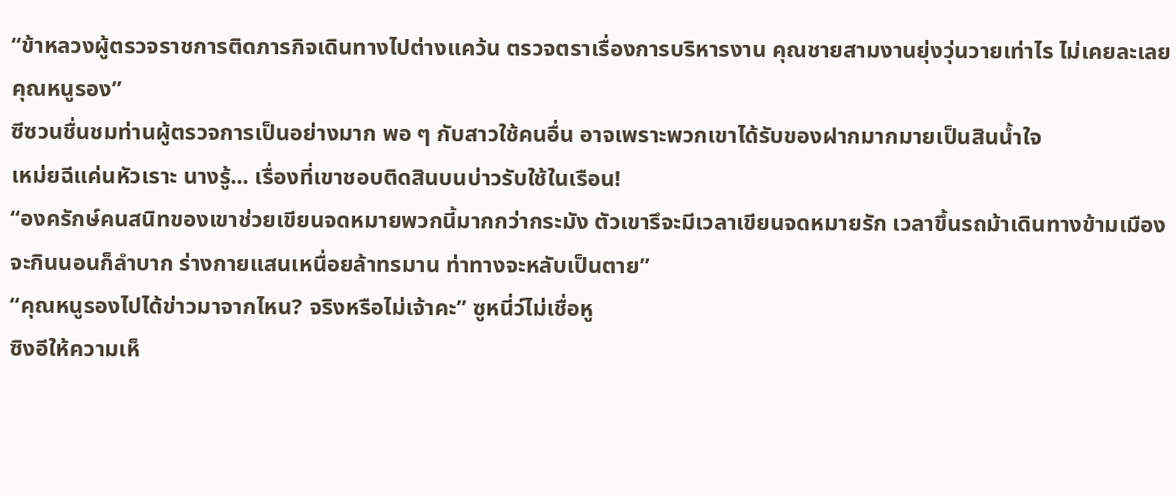“ข้าหลวงผู้ตรวจราชการติดภารกิจเดินทางไปต่างแคว้น ตรวจตราเรื่องการบริหารงาน คุณชายสามงานยุ่งวุ่นวายเท่าไร ไม่เคยละเลยคุณหนูรอง”
ซีซวนชื่นชมท่านผู้ตรวจการเป็นอย่างมาก พอ ๆ กับสาวใช้คนอื่น อาจเพราะพวกเขาได้รับของฝากมากมายเป็นสินน้ำใจ
เหม่ยฉีแค่นหัวเราะ นางรู้... เรื่องที่เขาชอบติดสินบนบ่าวรับใช้ในเรือน!
“องครักษ์คนสนิทของเขาช่วยเขียนจดหมายพวกนี้มากกว่ากระมัง ตัวเขารึจะมีเวลาเขียนจดหมายรัก เวลาขึ้นรถม้าเดินทางข้ามเมือง จะกินนอนก็ลำบาก ร่างกายแสนเหนื่อยล้าทรมาน ท่าทางจะหลับเป็นตาย”
“คุณหนูรองไปได้ข่าวมาจากไหน? จริงหรือไม่เจ้าคะ” ซูหนี่ว์ไม่เชื่อหู
ซิงอีให้ความเห็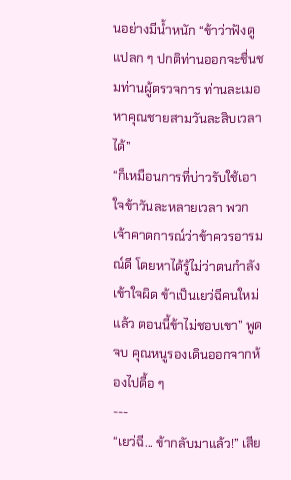นอย่างมีน้ำหนัก “ข้าว่าฟังดูแปลก ๆ ปกติท่านออกจะชื่นชมท่านผู้ตรวจการ ท่านละเมอหาคุณชายสามวันละสิบเวลาได้”
“ก็เหมือนการที่บ่าวรับใช้เอาใจข้าวันละหลายเวลา พวกเจ้าคาดการณ์ว่าข้าควรอารมณ์ดี โดยหาได้รู้ไม่ว่าตนกำลังเข้าใจผิด ข้าเป็นเยว่ฉีคนใหม่แล้ว ตอนนี้ข้าไม่ชอบเขา” พูดจบ คุณหนูรองเดินออกจากห้องไปดื้อ ๆ
---
“เยว่ฉี... ข้ากลับมาแล้ว!” เสีย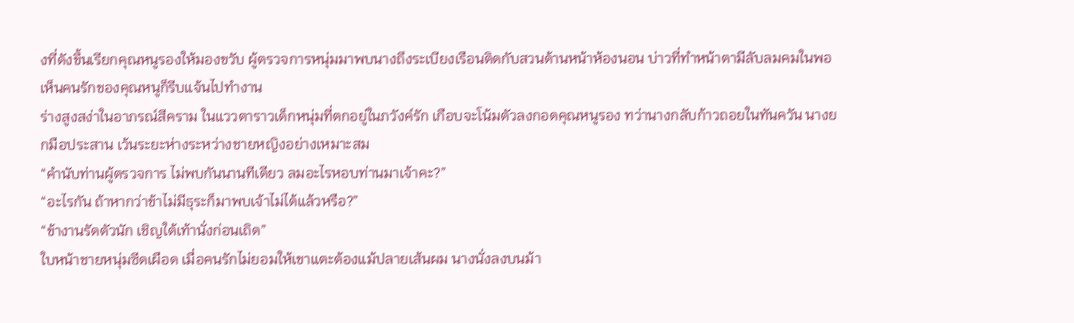งที่ดังขึ้นเรียกคุณหนูรองให้มองขวับ ผู้ตรวจการหนุ่มมาพบนางถึงระเบียงเรือนติดกับสวนด้านหน้าห้องนอน บ่าวที่ทำหน้าตามีลับลมคมในพอเห็นคนรักของคุณหนูก็รีบแจ้นไปทำงาน
ร่างสูงสง่าในอาภรณ์สีคราม ในแววตาราวเด็กหนุ่มที่ตกอยู่ในภวังค์รัก เกือบจะโน้มตัวลงกอดคุณหนูรอง ทว่านางกลับก้าวถอยในทันควัน นางยกมือประสาน เว้นระยะห่างระหว่างชายหญิงอย่างเหมาะสม
“คำนับท่านผู้ตรวจการ ไม่พบกันนานทีเดียว ลมอะไรหอบท่านมาเจ้าคะ?”
“อะไรกัน ถ้าหากว่าข้าไม่มีธุระก็มาพบเจ้าไม่ได้แล้วหรือ?”
“ข้างานรัดตัวนัก เชิญใต้เท้านั่งก่อนเถิด”
ใบหน้าชายหนุ่มซีดเผือด เมื่อคนรักไม่ยอมให้เขาแตะต้องแม้ปลายเส้นผม นางนั่งลงบนม้า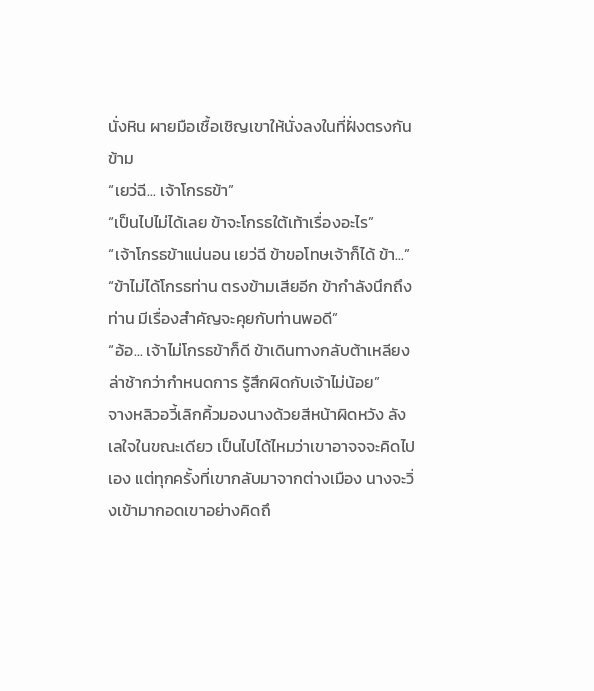นั่งหิน ผายมือเชื้อเชิญเขาให้นั่งลงในที่ฝั่งตรงกันข้าม
“เยว่ฉี... เจ้าโกรธข้า”
“เป็นไปไม่ได้เลย ข้าจะโกรธใต้เท้าเรื่องอะไร”
“เจ้าโกรธข้าแน่นอน เยว่ฉี ข้าขอโทษเจ้าก็ได้ ข้า...”
“ข้าไม่ได้โกรธท่าน ตรงข้ามเสียอีก ข้ากำลังนึกถึงท่าน มีเรื่องสำคัญจะคุยกับท่านพอดี”
“อ้อ... เจ้าไม่โกรธข้าก็ดี ข้าเดินทางกลับต้าเหลียงล่าช้ากว่ากำหนดการ รู้สึกผิดกับเจ้าไม่น้อย”
จางหลิวอวี้เลิกคิ้วมองนางด้วยสีหน้าผิดหวัง ลังเลใจในขณะเดียว เป็นไปได้ไหมว่าเขาอาจจจะคิดไปเอง แต่ทุกครั้งที่เขากลับมาจากต่างเมือง นางจะวิ่งเข้ามากอดเขาอย่างคิดถึ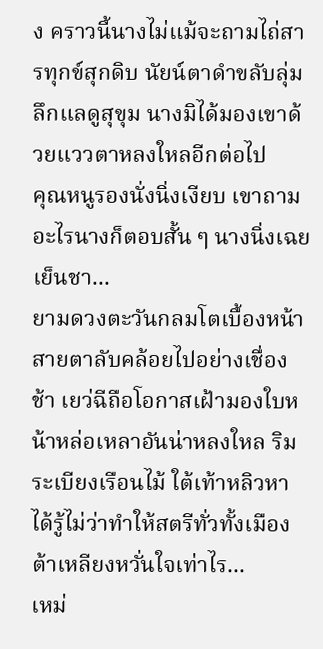ง คราวนี้นางไม่แม้จะถามไถ่สารทุกข์สุกดิบ นัยน์ตาดำขลับลุ่มลึกแลดูสุขุม นางมิได้มองเขาด้วยแววตาหลงใหลอีกต่อไป
คุณหนูรองนั่งนิ่งเงียบ เขาถามอะไรนางก็ตอบสั้น ๆ นางนิ่งเฉยเย็นชา...
ยามดวงตะวันกลมโตเบื้องหน้าสายตาลับคล้อยไปอย่างเชื่องช้า เยว่ฉีถือโอกาสเฝ้ามองใบหน้าหล่อเหลาอันน่าหลงใหล ริมระเบียงเรือนไม้ ใต้เท้าหลิวหาได้รู้ไม่ว่าทำให้สตรีทั่วทั้งเมืองต้าเหลียงหวั่นใจเท่าไร...
เหม่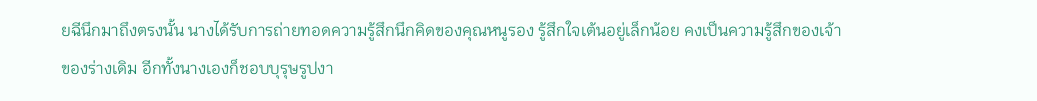ยฉีนึกมาถึงตรงนั้น นางได้รับการถ่ายทอดความรู้สึกนึกคิดของคุณหนูรอง รู้สึกใจเต้นอยู่เล็กน้อย คงเป็นความรู้สึกของเจ้าของร่างเดิม อีกทั้งนางเองก็ชอบบุรุษรูปงา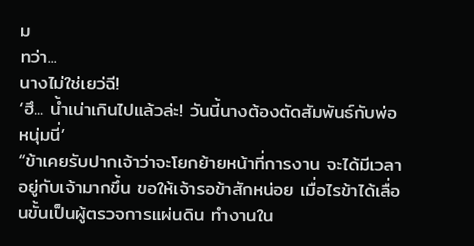ม
ทว่า...
นางไม่ใช่เยว่ฉี!
‘ฮึ... น้ำเน่าเกินไปแล้วล่ะ! วันนี้นางต้องตัดสัมพันธ์กับพ่อหนุ่มนี่’
“ข้าเคยรับปากเจ้าว่าจะโยกย้ายหน้าที่การงาน จะได้มีเวลาอยู่กับเจ้ามากขึ้น ขอให้เจ้ารอข้าสักหน่อย เมื่อไรข้าได้เลื่อนขั้นเป็นผู้ตรวจการแผ่นดิน ทำงานใน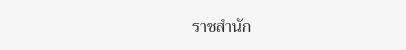ราชสำนัก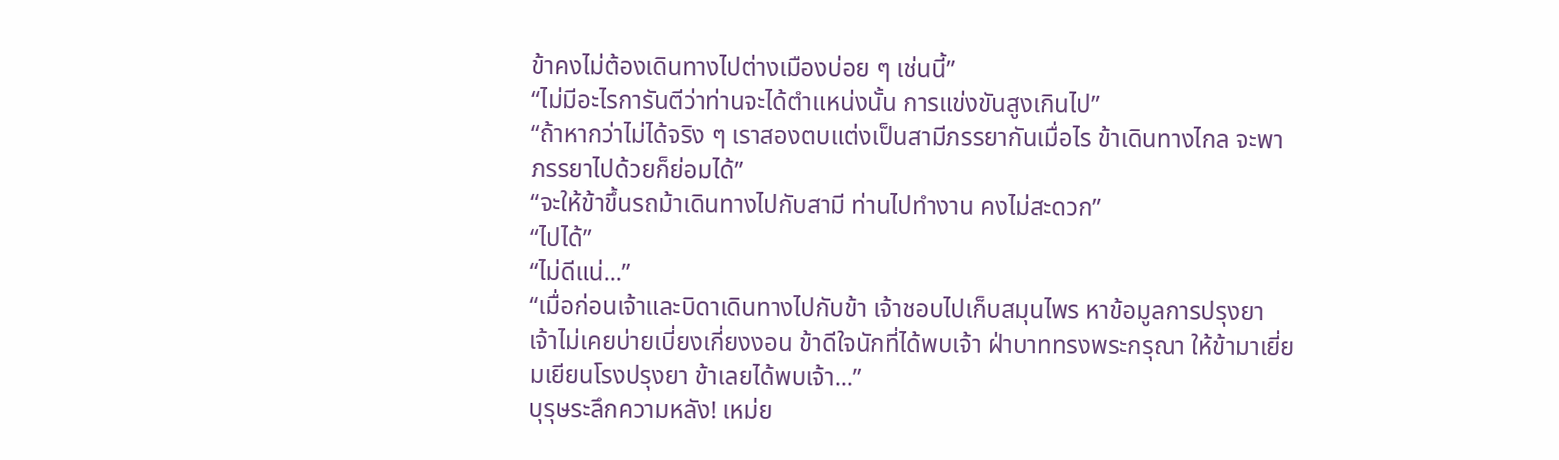ข้าคงไม่ต้องเดินทางไปต่างเมืองบ่อย ๆ เช่นนี้”
“ไม่มีอะไรการันตีว่าท่านจะได้ตำแหน่งนั้น การแข่งขันสูงเกินไป”
“ถ้าหากว่าไม่ได้จริง ๆ เราสองตบแต่งเป็นสามีภรรยากันเมื่อไร ข้าเดินทางไกล จะพาภรรยาไปด้วยก็ย่อมได้”
“จะให้ข้าขึ้นรถม้าเดินทางไปกับสามี ท่านไปทำงาน คงไม่สะดวก”
“ไปได้”
“ไม่ดีแน่...”
“เมื่อก่อนเจ้าและบิดาเดินทางไปกับข้า เจ้าชอบไปเก็บสมุนไพร หาข้อมูลการปรุงยา เจ้าไม่เคยบ่ายเบี่ยงเกี่ยงงอน ข้าดีใจนักที่ได้พบเจ้า ฝ่าบาททรงพระกรุณา ให้ข้ามาเยี่ยมเยียนโรงปรุงยา ข้าเลยได้พบเจ้า...”
บุรุษระลึกความหลัง! เหม่ย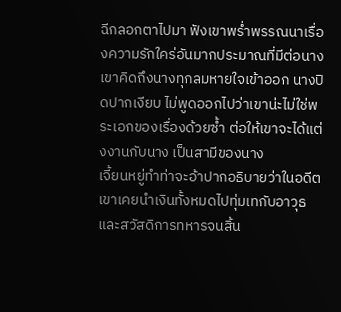ฉีกลอกตาไปมา ฟังเขาพร่ำพรรณนาเรื่องความรักใคร่อันมากประมาณที่มีต่อนาง เขาคิดถึงนางทุกลมหายใจเข้าออก นางปิดปากเงียบ ไม่พูดออกไปว่าเขาน่ะไม่ใช่พระเอกของเรื่องด้วยซ้ำ ต่อให้เขาจะได้แต่งงานกับนาง เป็นสามีของนาง
เจี้ยนหยู่ทำท่าจะอ้าปากอธิบายว่าในอดีตเขาเคยนำเงินทั้งหมดไปทุ่มเทกับอาวุธและสวัสดิการทหารจนสิ้น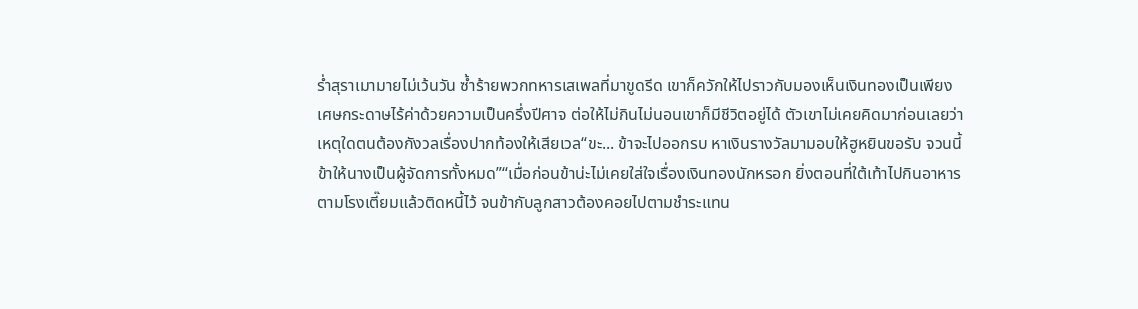ร่ำสุราเมามายไม่เว้นวัน ซ้ำร้ายพวกทหารเสเพลที่มาขูดรีด เขาก็ควักให้ไปราวกับมองเห็นเงินทองเป็นเพียงเศษกระดาษไร้ค่าด้วยความเป็นครึ่งปีศาจ ต่อให้ไม่กินไม่นอนเขาก็มีชีวิตอยู่ได้ ตัวเขาไม่เคยคิดมาก่อนเลยว่าเหตุใดตนต้องกังวลเรื่องปากท้องให้เสียเวล“ขะ... ข้าจะไปออกรบ หาเงินรางวัลมามอบให้ฮูหยินขอรับ จวนนี้ข้าให้นางเป็นผู้จัดการทั้งหมด”“เมื่อก่อนข้าน่ะไม่เคยใส่ใจเรื่องเงินทองนักหรอก ยิ่งตอนที่ใต้เท้าไปกินอาหารตามโรงเตี๊ยมแล้วติดหนี้ไว้ จนข้ากับลูกสาวต้องคอยไปตามชำระแทน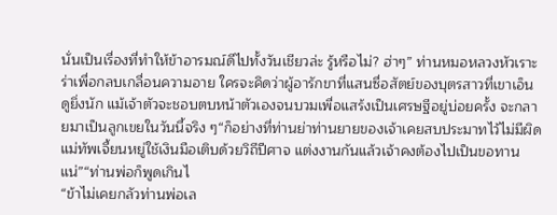นั่นเป็นเรื่องที่ทำให้ข้าอารมณ์ดีไปทั้งวันเชียวล่ะ รู้หรือไม่? ฮ่าๆ” ท่านหมอหลวงหัวเราะร่าเพื่อกลบเกลื่อนความอาย ใครจะคิดว่าผู้อารักขาที่แสนซื่อสัตย์ของบุตรสาวที่เขาเอ็นดูยิ่งนัก แม้เจ้าตัวจะชอบตบหน้าตัวเองจนบวมเพื่อแสร้งเป็นเศรษฐีอยู่บ่อยครั้ง จะกลายมาเป็นลูกเขยในวันนี้จริง ๆ“ก็อย่างที่ท่านย่าท่านยายของเจ้าเคยสบประมาทไว้ไม่มีผิด แม่ทัพเจี้ยนหยู่ใช้เงินมือเติบด้วยวิถีปีศาจ แต่งงานกันแล้วเจ้าคงต้องไปเป็นขอทานแน่”“ท่านพ่อก็พูดเกินไ
“ข้าไม่เคยกลัวท่านพ่อเล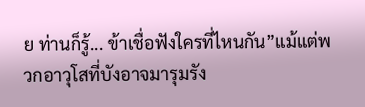ย ท่านก็รู้... ข้าเชื่อฟังใครที่ไหนกัน”แม้แต่พวกอาวุโสที่บังอาจมารุมรัง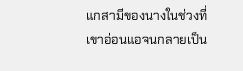แกสามีของนางในช่วงที่เขาอ่อนแอจนกลายเป็น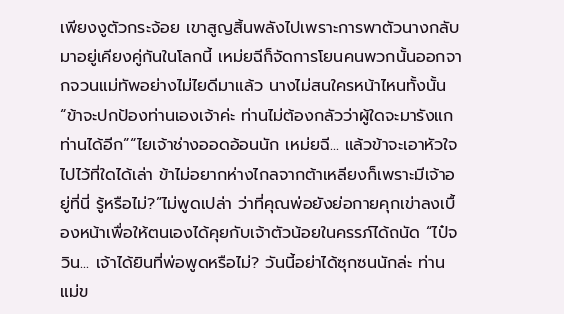เพียงงูตัวกระจ้อย เขาสูญสิ้นพลังไปเพราะการพาตัวนางกลับมาอยู่เคียงคู่กันในโลกนี้ เหม่ยฉีก็จัดการโยนคนพวกนั้นออกจากจวนแม่ทัพอย่างไม่ไยดีมาแล้ว นางไม่สนใครหน้าไหนทั้งนั้น“ข้าจะปกป้องท่านเองเจ้าค่ะ ท่านไม่ต้องกลัวว่าผู้ใดจะมารังแกท่านได้อีก”“ไยเจ้าช่างออดอ้อนนัก เหม่ยฉี... แล้วข้าจะเอาหัวใจไปไว้ที่ใดได้เล่า ข้าไม่อยากห่างไกลจากต้าเหลียงก็เพราะมีเจ้าอยู่ที่นี่ รู้หรือไม่?”ไม่พูดเปล่า ว่าที่คุณพ่อยังย่อกายคุกเข่าลงเบื้องหน้าเพื่อให้ตนเองได้คุยกับเจ้าตัวน้อยในครรภ์ได้ถนัด “ไป๋จวิน... เจ้าได้ยินที่พ่อพูดหรือไม่? วันนี้อย่าได้ซุกซนนักล่ะ ท่านแม่ข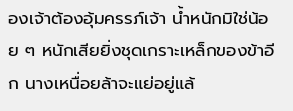องเจ้าต้องอุ้มครรภ์เจ้า น้ำหนักมิใช่น้อย ๆ หนักเสียยิ่งชุดเกราะเหล็กของข้าอีก นางเหนื่อยล้าจะแย่อยู่แล้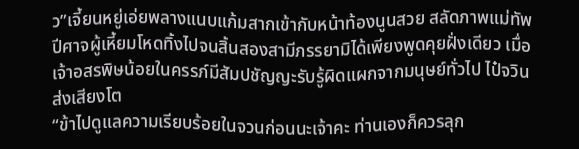ว”เจี้ยนหยู่เอ่ยพลางแนบแก้มสากเข้ากับหน้าท้องนูนสวย สลัดภาพแม่ทัพปีศาจผู้เหี้ยมโหดทิ้งไปจนสิ้นสองสามีภรรยามิได้เพียงพูดคุยฝั่งเดียว เมื่อเจ้าอสรพิษน้อยในครรภ์มีสัมปชัญญะรับรู้ผิดแผกจากมนุษย์ทั่วไป ไป๋จวินส่งเสียงโต
“ข้าไปดูแลความเรียบร้อยในจวนก่อนนะเจ้าคะ ท่านเองก็ควรลุก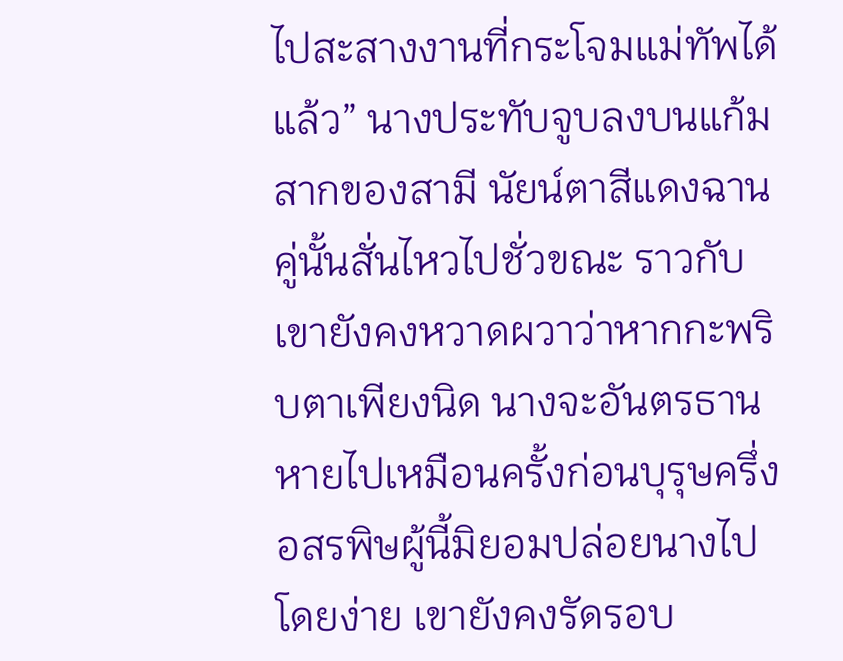ไปสะสางงานที่กระโจมแม่ทัพได้แล้ว” นางประทับจูบลงบนแก้มสากของสามี นัยน์ตาสีแดงฉานคู่นั้นสั่นไหวไปชั่วขณะ ราวกับเขายังคงหวาดผวาว่าหากกะพริบตาเพียงนิด นางจะอันตรธานหายไปเหมือนครั้งก่อนบุรุษครึ่งอสรพิษผู้นี้มิยอมปล่อยนางไปโดยง่าย เขายังคงรัดรอบ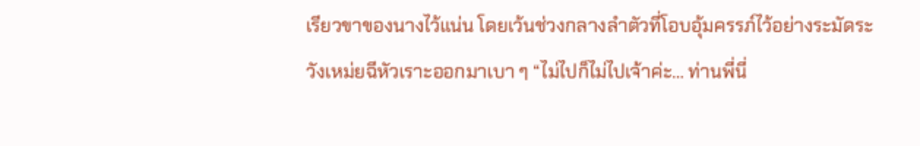เรียวขาของนางไว้แน่น โดยเว้นช่วงกลางลำตัวที่โอบอุ้มครรภ์ไว้อย่างระมัดระวังเหม่ยฉีหัวเราะออกมาเบา ๆ “ไม่ไปก็ไม่ไปเจ้าค่ะ... ท่านพี่นี่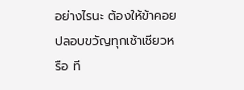อย่างไรนะ ต้องให้ข้าคอยปลอบขวัญทุกเช้าเชียวหรือ ที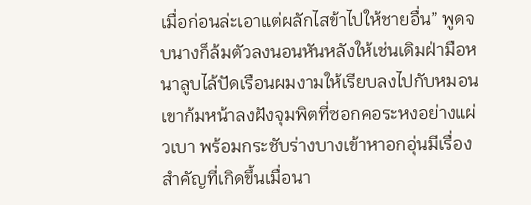เมื่อก่อนล่ะเอาแต่ผลักไสข้าไปให้ชายอื่น” พูดจบนางก็ล้มตัวลงนอนหันหลังให้เช่นเดิมฝ่ามือหนาลูบไล้ปัดเรือนผมงามให้เรียบลงไปกับหมอน เขาก้มหน้าลงฝังจุมพิตที่ซอกคอระหงอย่างแผ่วเบา พร้อมกระชับร่างบางเข้าหาอกอุ่นมีเรื่องสำคัญที่เกิดขึ้นเมื่อนา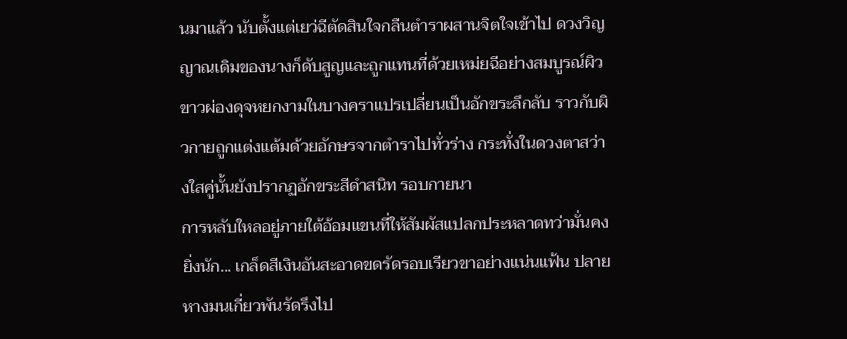นมาแล้ว นับตั้งแต่เยว่ฉีตัดสินใจกลืนตำราผสานจิตใจเข้าไป ดวงวิญญาณเดิมของนางก็ดับสูญและถูกแทนที่ด้วยเหม่ยฉีอย่างสมบูรณ์ผิวขาวผ่องดุจหยกงามในบางคราแปรเปลี่ยนเป็นอักขระลึกลับ ราวกับผิวกายถูกแต่งแต้มด้วยอักษรจากตำราไปทั่วร่าง กระทั่งในดวงตาสว่างใสคู่นั้นยังปรากฏอักขระสีดำสนิท รอบกายนา
การหลับใหลอยู่ภายใต้อ้อมแขนที่ให้สัมผัสแปลกประหลาดทว่ามั่นคงยิ่งนัก... เกล็ดสีเงินอันสะอาดขดรัดรอบเรียวขาอย่างแน่นแฟ้น ปลายหางมนเกี่ยวพันรัดรึงไป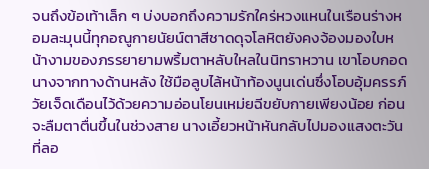จนถึงข้อเท้าเล็ก ๆ บ่งบอกถึงความรักใคร่หวงแหนในเรือนร่างหอมละมุนนี้ทุกอณูกายนัยน์ตาสีชาดดุจโลหิตยังคงจ้องมองใบหน้างามของภรรยายามพริ้มตาหลับใหลในนิทราหวาน เขาโอบกอดนางจากทางด้านหลัง ใช้มือลูบไล้หน้าท้องนูนเด่นซึ่งโอบอุ้มครรภ์วัยเจ็ดเดือนไว้ด้วยความอ่อนโยนเหม่ยฉีขยับกายเพียงน้อย ก่อนจะลืมตาตื่นขึ้นในช่วงสาย นางเอี้ยวหน้าหันกลับไปมองแสงตะวันที่ลอ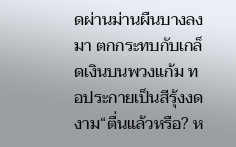ดผ่านม่านผืนบางลงมา ตกกระทบกับเกล็ดเงินบนพวงแก้ม ทอประกายเป็นสีรุ้งงดงาม“ตื่นแล้วหรือ? ห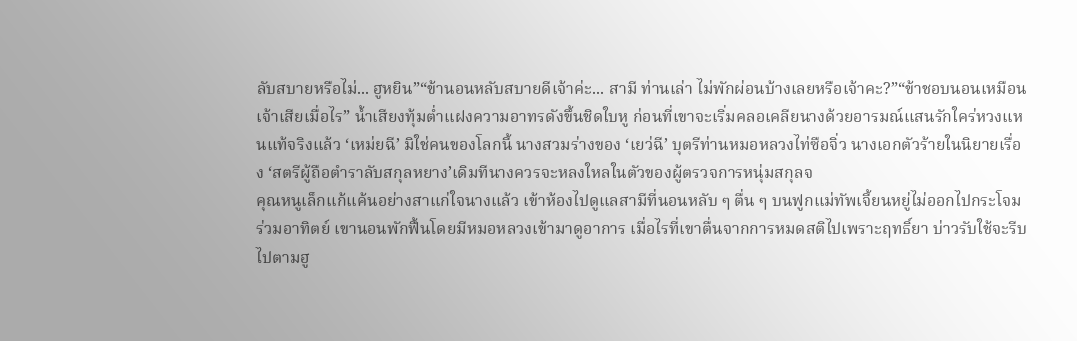ลับสบายหรือไม่... ฮูหยิน”“ข้านอนหลับสบายดีเจ้าค่ะ... สามี ท่านเล่า ไม่พักผ่อนบ้างเลยหรือเจ้าคะ?”“ข้าชอบนอนเหมือนเจ้าเสียเมื่อไร” น้ำเสียงทุ้มต่ำแฝงความอาทรดังขึ้นชิดใบหู ก่อนที่เขาจะเริ่มคลอเคลียนางด้วยอารมณ์แสนรักใคร่หวงแหนแท้จริงแล้ว ‘เหม่ยฉี’ มิใช่คนของโลกนี้ นางสวมร่างของ ‘เยว่ฉี’ บุตรีท่านหมอหลวงไท่ซือจิ่ว นางเอกตัวร้ายในนิยายเรื่อง ‘สตรีผู้ถือตำราลับสกุลหยาง’เดิมทีนางควรจะหลงใหลในตัวของผู้ตรวจการหนุ่มสกุลจ
คุณหนูเล็กแก้แค้นอย่างสาแก่ใจนางแล้ว เข้าห้องไปดูแลสามีที่นอนหลับ ๆ ตื่น ๆ บนฟูกแม่ทัพเจี้ยนหยู่ไม่ออกไปกระโจมร่วมอาทิตย์ เขานอนพักฟื้นโดยมีหมอหลวงเข้ามาดูอาการ เมื่อไรที่เขาตื่นจากการหมดสติไปเพราะฤทธิ์ยา บ่าวรับใช้จะรีบไปตามฮู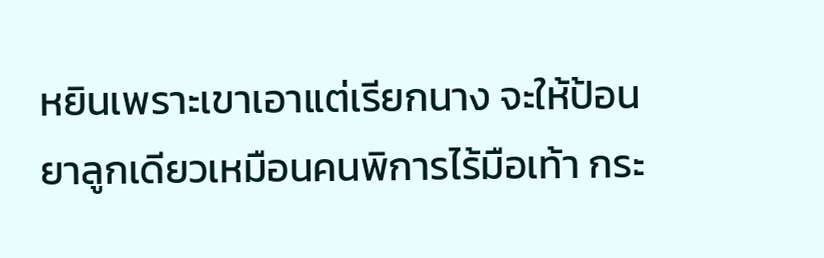หยินเพราะเขาเอาแต่เรียกนาง จะให้ป้อนยาลูกเดียวเหมือนคนพิการไร้มือเท้า กระ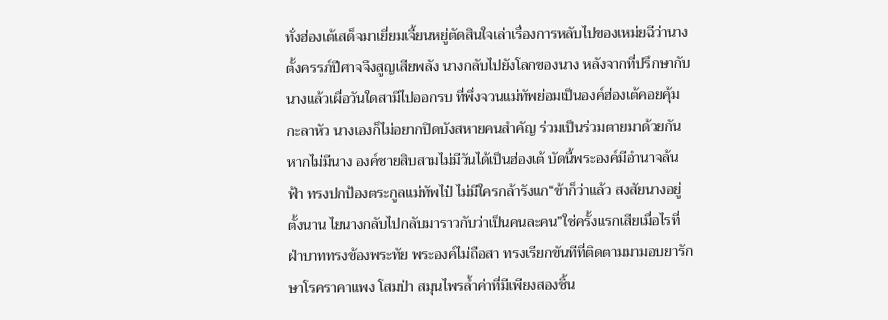ทั่งฮ่องเต้เสด็จมาเยี่ยมเจี้ยนหยู่ตัดสินใจเล่าเรื่องการหลับไปของเหม่ยฉีว่านางตั้งครรภ์ปีศาจจึงสูญเสียพลัง นางกลับไปยังโลกของนาง หลังจากที่ปรึกษากับนางแล้วเผื่อวันใดสามีไปออกรบ ที่พึ่งจวนแม่ทัพย่อมเป็นองค์ฮ่องเต้คอยคุ้มกะลาหัว นางเองก็ไม่อยากปิดบังสหายคนสำคัญ ร่วมเป็นร่วมตายมาด้วยกัน หากไม่มีนาง องค์ชายสิบสามไม่มีวันได้เป็นฮ่องเต้ บัดนี้พระองค์มีอำนาจล้นฟ้า ทรงปกป้องตระกูลแม่ทัพไป๋ ไม่มีใครกล้ารังแก“ข้าก็ว่าแล้ว สงสัยนางอยู่ตั้งนาน ไยนางกลับไปกลับมาราวกับว่าเป็นคนละคน”ใช่ครั้งแรกเสียเมื่อไรที่ฝ่าบาททรงข้องพระทัย พระองค์ไม่ถือสา ทรงเรียกขันทีที่ติดตามมามอบยารักษาโรคราคาแพง โสมป่า สมุนไพรล้ำค่าที่มีเพียงสองชิ้น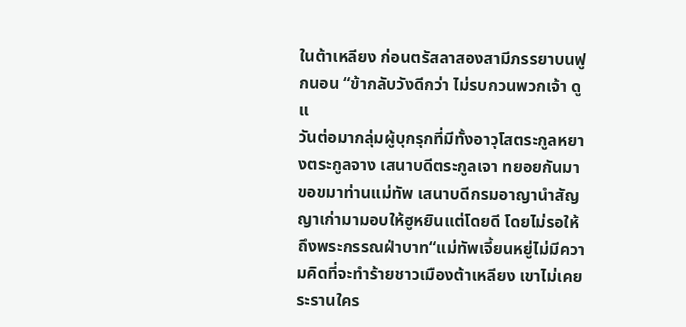ในต้าเหลียง ก่อนตรัสลาสองสามีภรรยาบนฟูกนอน “ข้ากลับวังดีกว่า ไม่รบกวนพวกเจ้า ดูแ
วันต่อมากลุ่มผู้บุกรุกที่มีทั้งอาวุโสตระกูลหยางตระกูลจาง เสนาบดีตระกูลเจา ทยอยกันมาขอขมาท่านแม่ทัพ เสนาบดีกรมอาญานำสัญญาเก่ามามอบให้ฮูหยินแต่โดยดี โดยไม่รอให้ถึงพระกรรณฝ่าบาท“แม่ทัพเจี้ยนหยู่ไม่มีความคิดที่จะทำร้ายชาวเมืองต้าเหลียง เขาไม่เคยระรานใคร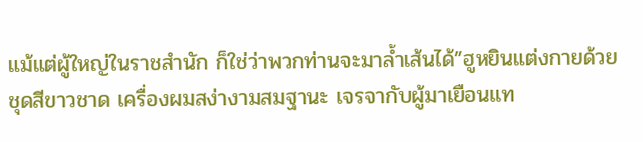แม้แต่ผู้ใหญ่ในราชสำนัก ก็ใช่ว่าพวกท่านจะมาล้ำเส้นได้”ฮูหยินแต่งกายด้วยชุดสีขาวชาด เครื่องผมสง่างามสมฐานะ เจรจากับผู้มาเยือนแท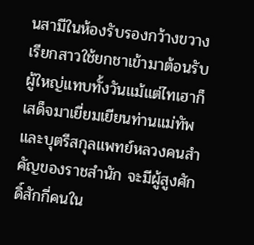นสามีในห้องรับรองกว้างขวาง เรียกสาวใช้ยกชาเข้ามาต้อนรับผู้ใหญ่แทบทั้งวันแม้แต่ไทเฮาก็เสด็จมาเยี่ยมเยียนท่านแม่ทัพและบุตรีสกุลแพทย์หลวงคนสำคัญของราชสำนัก จะมีผู้สูงศักดิ์สักกี่คนใน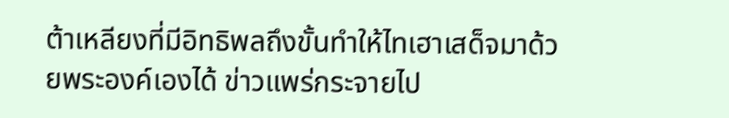ต้าเหลียงที่มีอิทธิพลถึงขั้นทำให้ไทเฮาเสด็จมาด้วยพระองค์เองได้ ข่าวแพร่กระจายไป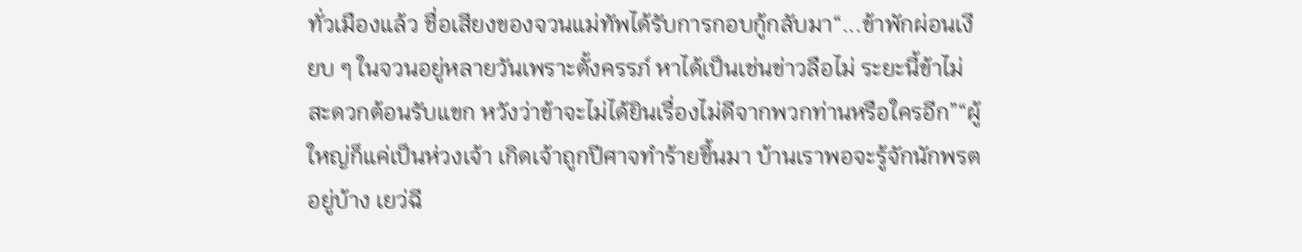ทั่วเมืองแล้ว ชื่อเสียงของจวนแม่ทัพได้รับการกอบกู้กลับมา“...ข้าพักผ่อนเงียบ ๆ ในจวนอยู่หลายวันเพราะตั้งครรภ์ หาได้เป็นเช่นข่าวลือไม่ ระยะนี้ข้าไม่สะดวกต้อนรับแขก หวังว่าข้าจะไม่ได้ยินเรื่องไม่ดีจากพวกท่านหรือใครอีก”“ผู้ใหญ่ก็แค่เป็นห่วงเจ้า เกิดเจ้าถูกปีศาจทำร้ายขึ้นมา บ้านเราพอจะรู้จักนักพรตอยู่บ้าง เยว่ฉี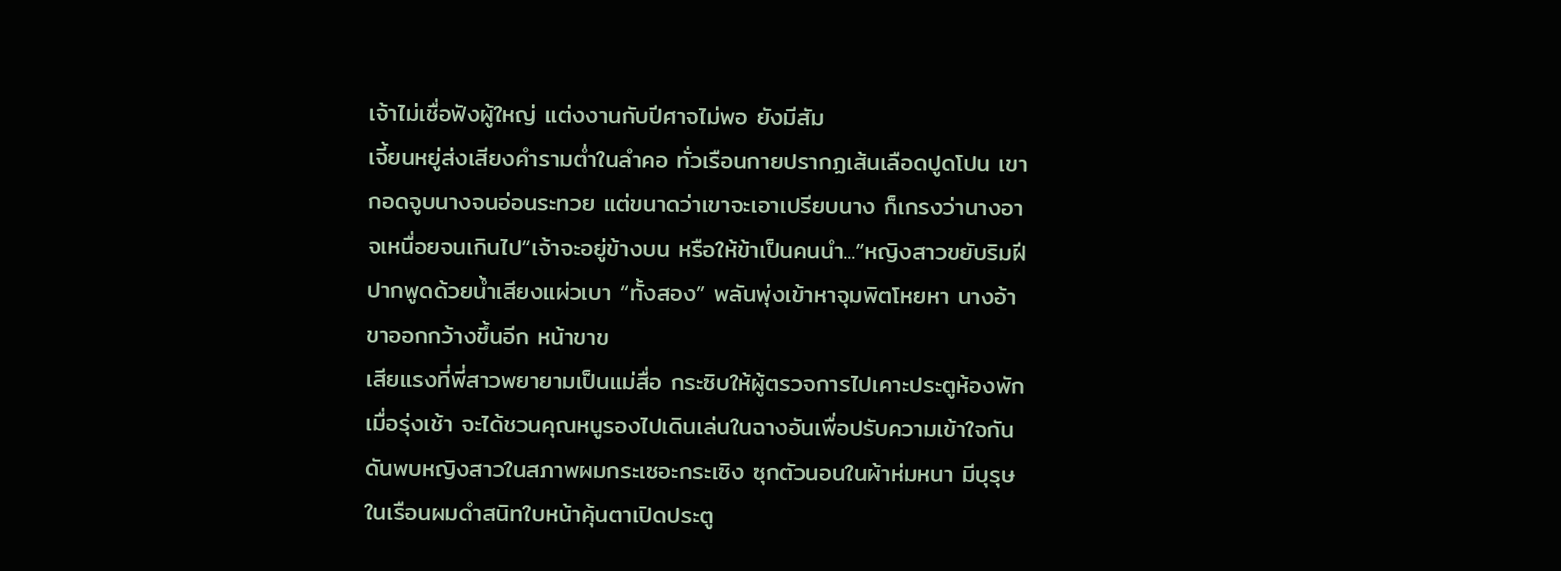เจ้าไม่เชื่อฟังผู้ใหญ่ แต่งงานกับปีศาจไม่พอ ยังมีสัม
เจี้ยนหยู่ส่งเสียงคำรามต่ำในลำคอ ทั่วเรือนกายปรากฏเส้นเลือดปูดโปน เขากอดจูบนางจนอ่อนระทวย แต่ขนาดว่าเขาจะเอาเปรียบนาง ก็เกรงว่านางอาจเหนื่อยจนเกินไป“เจ้าจะอยู่ข้างบน หรือให้ข้าเป็นคนนำ...”หญิงสาวขยับริมฝีปากพูดด้วยน้ำเสียงแผ่วเบา “ทั้งสอง” พลันพุ่งเข้าหาจุมพิตโหยหา นางอ้าขาออกกว้างขึ้นอีก หน้าขาข
เสียแรงที่พี่สาวพยายามเป็นแม่สื่อ กระซิบให้ผู้ตรวจการไปเคาะประตูห้องพักเมื่อรุ่งเช้า จะได้ชวนคุณหนูรองไปเดินเล่นในฉางอันเพื่อปรับความเข้าใจกัน ดันพบหญิงสาวในสภาพผมกระเซอะกระเซิง ซุกตัวนอนในผ้าห่มหนา มีบุรุษในเรือนผมดำสนิทใบหน้าคุ้นตาเปิดประตู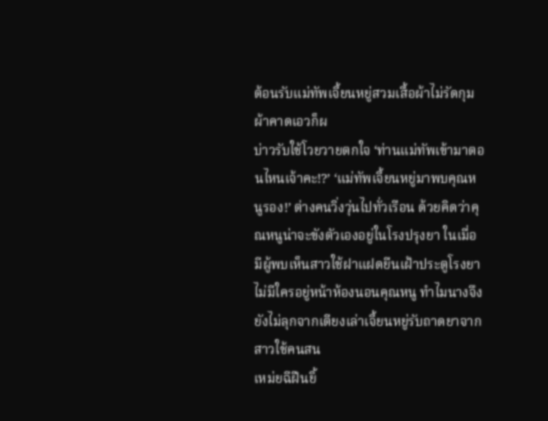ต้อนรับแม่ทัพเจี้ยนหยู่สวมเสื้อผ้าไม่รัดกุม ผ้าคาดเอวก็ผ
บ่าวรับใช้โวยวายตกใจ ‘ท่านแม่ทัพเข้ามาตอนไหนเจ้าคะ!?’ ‘แม่ทัพเจี้ยนหยู่มาพบคุณหนูรอง!’ ต่างคนวิ่งวุ่นไปทั่วเรือน ด้วยคิดว่าคุณหนูน่าจะขังตัวเองอยู่ในโรงปรุงยา ในเมื่อมีผู้พบเห็นสาวใช้ฝาแฝดยืนเฝ้าประตูโรงยา ไม่มีใครอยู่หน้าห้องนอนคุณหนู ทำไมนางจึงยังไม่ลุกจากเตียงเล่าเจี้ยนหยู่รับถาดยาจากสาวใช้คนสน
เหม่ยฉีฝืนยิ้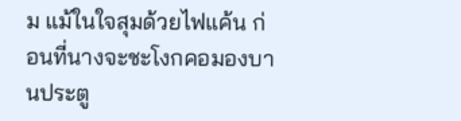ม แม้ในใจสุมด้วยไฟแค้น ก่อนที่นางจะชะโงกคอมองบานประตู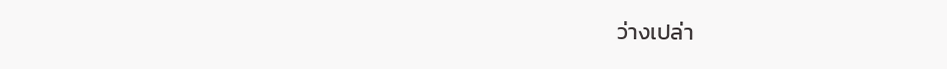ว่างเปล่า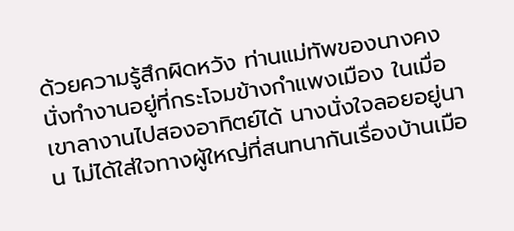ด้วยความรู้สึกผิดหวัง ท่านแม่ทัพของนางคงนั่งทำงานอยู่ที่กระโจมข้างกำแพงเมือง ในเมื่อเขาลางานไปสองอาทิตย์ได้ นางนั่งใจลอยอยู่นาน ไม่ได้ใส่ใจทางผู้ใหญ่ที่สนทนากันเรื่องบ้านเมือ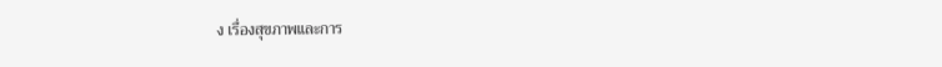ง เรื่องสุขภาพและการ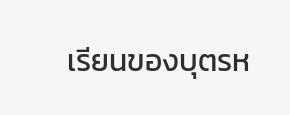เรียนของบุตรห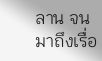ลาน จนมาถึงเรื่อ